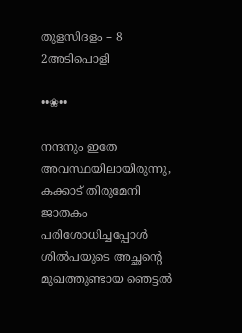തുളസിദളം – 8 2അടിപൊളി

••❀••

നന്ദനും ഇതേ അവസ്ഥയിലായിരുന്നു, കക്കാട് തിരുമേനി ജാതകം പരിശോധിച്ചപ്പോൾ ശിൽപയുടെ അച്ഛന്റെ മുഖത്തുണ്ടായ ഞെട്ടൽ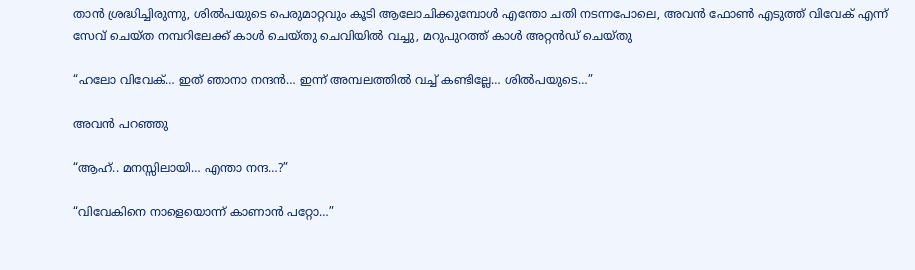താൻ ശ്രദ്ധിച്ചിരുന്നു, ശിൽപയുടെ പെരുമാറ്റവും കൂടി ആലോചിക്കുമ്പോൾ എന്തോ ചതി നടന്നപോലെ, അവൻ ഫോൺ എടുത്ത് വിവേക് എന്ന് സേവ് ചെയ്ത നമ്പറിലേക്ക് കാൾ ചെയ്തു ചെവിയിൽ വച്ചു, മറുപുറത്ത് കാൾ അറ്റൻഡ് ചെയ്തു

“ഹലോ വിവേക്… ഇത് ഞാനാ നന്ദൻ… ഇന്ന് അമ്പലത്തിൽ വച്ച് കണ്ടില്ലേ… ശിൽപയുടെ…”

അവൻ പറഞ്ഞു

“ആഹ്.. മനസ്സിലായി… എന്താ നന്ദ…?”

“വിവേകിനെ നാളെയൊന്ന് കാണാൻ പറ്റോ…”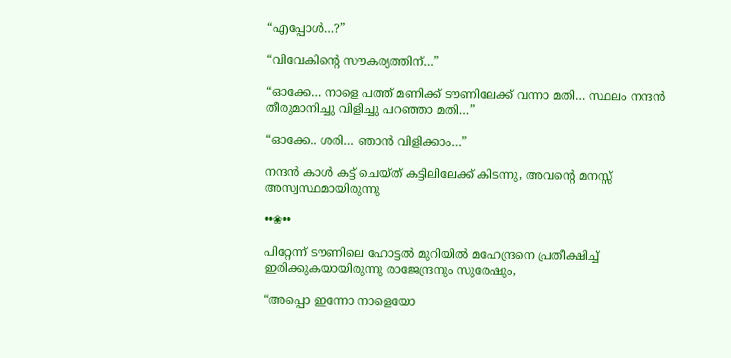“എപ്പോൾ…?”

“വിവേകിന്റെ സൗകര്യത്തിന്…”

“ഓക്കേ… നാളെ പത്ത് മണിക്ക് ടൗണിലേക്ക് വന്നാ മതി… സ്ഥലം നന്ദൻ തീരുമാനിച്ചു വിളിച്ചു പറഞ്ഞാ മതി…”

“ഓക്കേ.. ശരി… ഞാൻ വിളിക്കാം…”

നന്ദൻ കാൾ കട്ട്‌ ചെയ്ത് കട്ടിലിലേക്ക് കിടന്നു, അവന്റെ മനസ്സ് അസ്വസ്ഥമായിരുന്നു

••❀••

പിറ്റേന്ന് ടൗണിലെ ഹോട്ടൽ മുറിയിൽ മഹേന്ദ്രനെ പ്രതീക്ഷിച്ച് ഇരിക്കുകയായിരുന്നു രാജേന്ദ്രനും സുരേഷും,

“അപ്പൊ ഇന്നോ നാളെയോ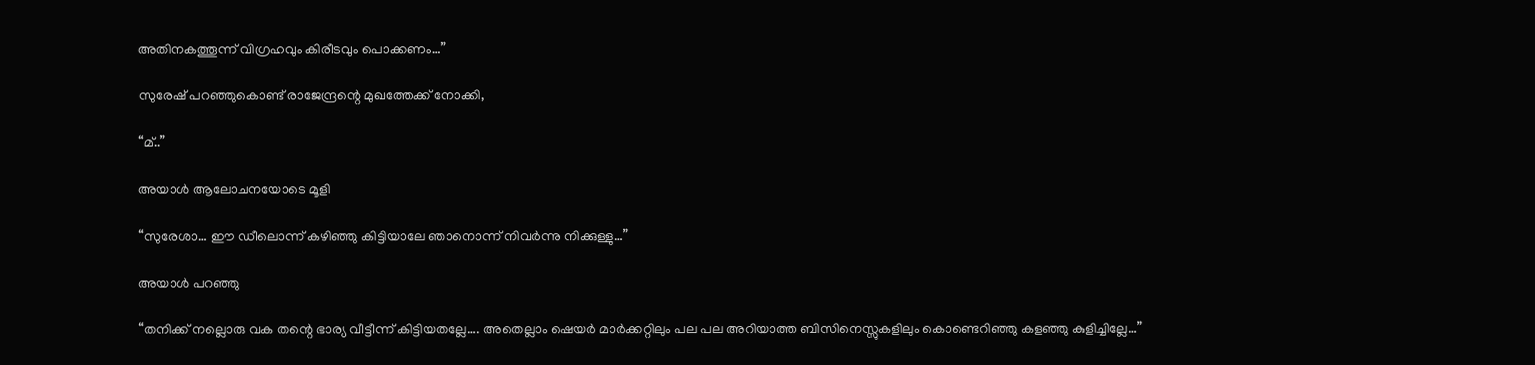അതിനകത്തൂന്ന് വിഗ്രഹവും കിരീടവും പൊക്കണം…”

സുരേഷ് പറഞ്ഞുകൊണ്ട് രാജേന്ദ്രന്റെ മുഖത്തേക്ക് നോക്കി,

“മ്..”

അയാൾ ആലോചനയോടെ മൂളി

“സുരേശാ… ഈ ഡീലൊന്ന് കഴിഞ്ഞു കിട്ടിയാലേ ഞാനൊന്ന് നിവർന്നു നിക്കുള്ളു…”

അയാൾ പറഞ്ഞു

“തനിക്ക് നല്ലൊരു വക തന്റെ ഭാര്യ വീട്ടീന്ന് കിട്ടിയതല്ലേ…. അതെല്ലാം ഷെയർ മാർക്കറ്റിലും പല പല അറിയാത്ത ബിസിനെസ്സുകളിലും കൊണ്ടെറിഞ്ഞു കളഞ്ഞു കുളിച്ചില്ലേ…”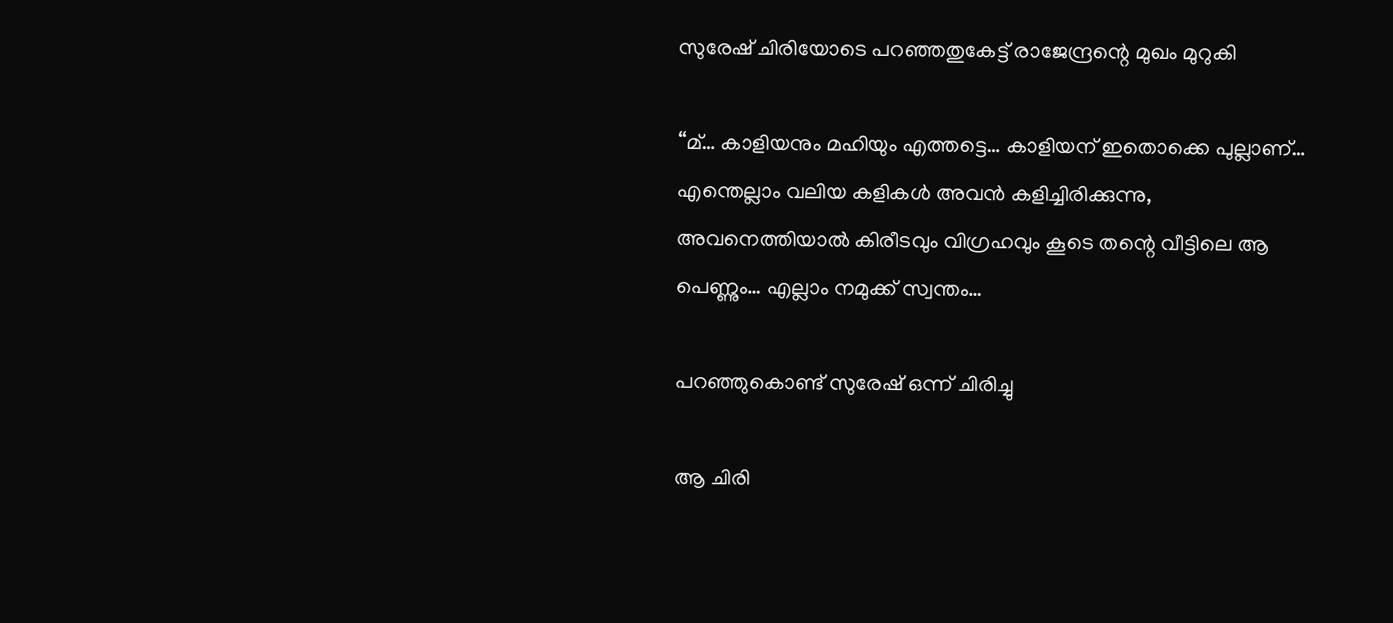സുരേഷ് ചിരിയോടെ പറഞ്ഞതുകേട്ട് രാജേന്ദ്രന്റെ മുഖം മുറുകി

“മ്… കാളിയനും മഹിയും എത്തട്ടെ… കാളിയന് ഇതൊക്കെ പുല്ലാണ്… എന്തെല്ലാം വലിയ കളികൾ അവൻ കളിച്ചിരിക്കുന്നു, അവനെത്തിയാൽ കിരീടവും വിഗ്രഹവും കൂടെ തന്റെ വീട്ടിലെ ആ പെണ്ണും… എല്ലാം നമുക്ക് സ്വന്തം…

പറഞ്ഞുകൊണ്ട് സുരേഷ് ഒന്ന് ചിരിച്ചു

ആ ചിരി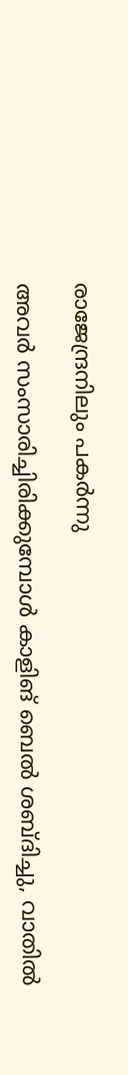രാജേന്ദ്രനിലും പകർന്നു

അവർ സംസാരിച്ചിരിക്കുമ്പോൾ കാളിങ് ബെൽ ശബ്ദിച്ചു, വാതിൽ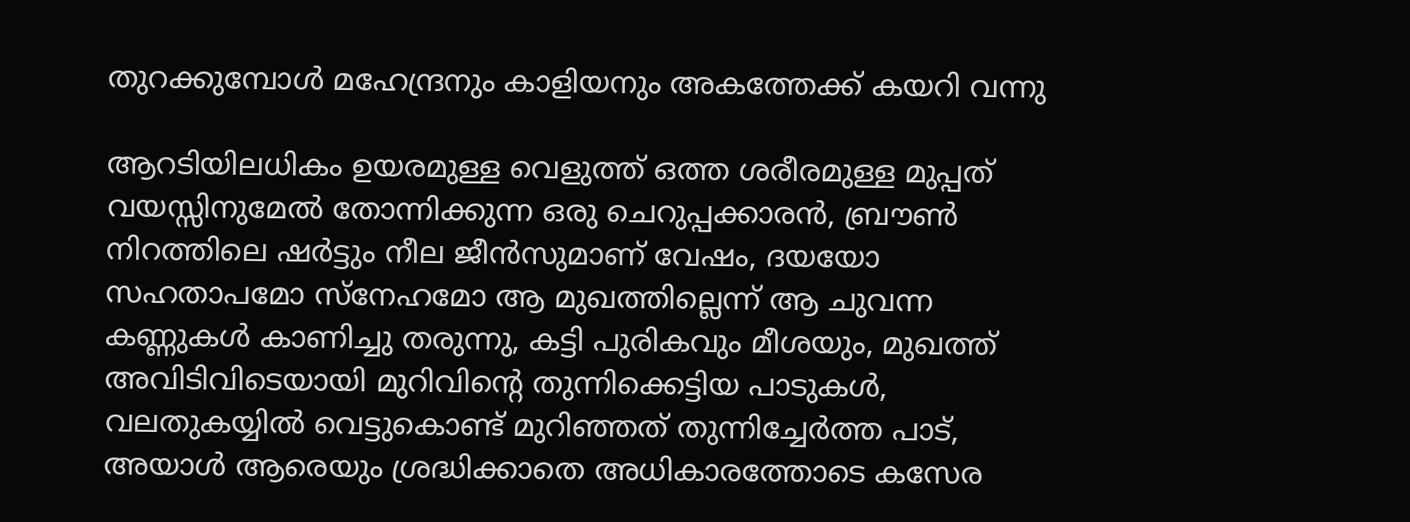തുറക്കുമ്പോൾ മഹേന്ദ്രനും കാളിയനും അകത്തേക്ക് കയറി വന്നു

ആറടിയിലധികം ഉയരമുള്ള വെളുത്ത് ഒത്ത ശരീരമുള്ള മുപ്പത് വയസ്സിനുമേൽ തോന്നിക്കുന്ന ഒരു ചെറുപ്പക്കാരൻ, ബ്രൗൺ നിറത്തിലെ ഷർട്ടും നീല ജീൻസുമാണ് വേഷം, ദയയോ സഹതാപമോ സ്നേഹമോ ആ മുഖത്തില്ലെന്ന് ആ ചുവന്ന കണ്ണുകൾ കാണിച്ചു തരുന്നു, കട്ടി പുരികവും മീശയും, മുഖത്ത് അവിടിവിടെയായി മുറിവിന്റെ തുന്നിക്കെട്ടിയ പാടുകൾ, വലതുകയ്യിൽ വെട്ടുകൊണ്ട് മുറിഞ്ഞത് തുന്നിച്ചേർത്ത പാട്, അയാൾ ആരെയും ശ്രദ്ധിക്കാതെ അധികാരത്തോടെ കസേര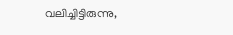വലിച്ചിട്ടിരുന്നു,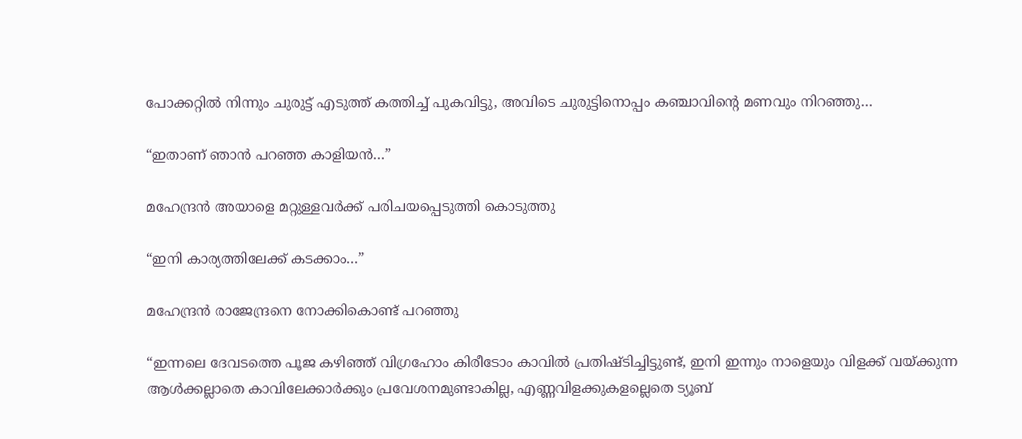പോക്കറ്റിൽ നിന്നും ചുരുട്ട് എടുത്ത് കത്തിച്ച് പുകവിട്ടു, അവിടെ ചുരുട്ടിനൊപ്പം കഞ്ചാവിന്റെ മണവും നിറഞ്ഞു…

“ഇതാണ് ഞാൻ പറഞ്ഞ കാളിയൻ…”

മഹേന്ദ്രൻ അയാളെ മറ്റുള്ളവർക്ക് പരിചയപ്പെടുത്തി കൊടുത്തു

“ഇനി കാര്യത്തിലേക്ക് കടക്കാം…”

മഹേന്ദ്രൻ രാജേന്ദ്രനെ നോക്കികൊണ്ട് പറഞ്ഞു

“ഇന്നലെ ദേവടത്തെ പൂജ കഴിഞ്ഞ് വിഗ്രഹോം കിരീടോം കാവിൽ പ്രതിഷ്ടിച്ചിട്ടുണ്ട്, ഇനി ഇന്നും നാളെയും വിളക്ക് വയ്ക്കുന്ന ആൾക്കല്ലാതെ കാവിലേക്കാർക്കും പ്രവേശനമുണ്ടാകില്ല, എണ്ണവിളക്കുകളല്ലെതെ ട്യൂബ്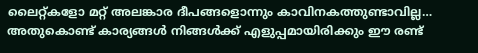ലൈറ്റ്കളോ മറ്റ് അലങ്കാര ദീപങ്ങളൊന്നും കാവിനകത്തുണ്ടാവില്ല… അതുകൊണ്ട് കാര്യങ്ങൾ നിങ്ങൾക്ക് എളുപ്പമായിരിക്കും ഈ രണ്ട്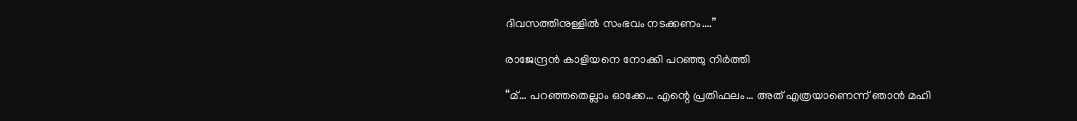ദിവസത്തിനുള്ളിൽ സംഭവം നടക്കണം….”

രാജേന്ദ്രൻ കാളിയനെ നോക്കി പറഞ്ഞു നിർത്തി

“മ്… പറഞ്ഞതെല്ലാം ഓക്കേ… എന്റെ പ്രതിഫലം… അത് എത്രയാണെന്ന് ഞാൻ മഹി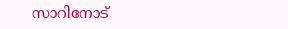സാറിനോട്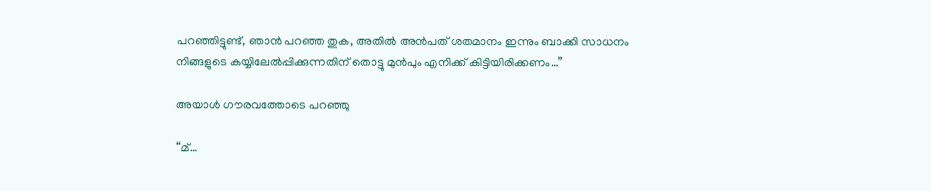പറഞ്ഞിട്ടുണ്ട്, ഞാൻ പറഞ്ഞ തുക, അതിൽ അൻപത് ശതമാനം ഇന്നും ബാക്കി സാധനം നിങ്ങളുടെ കയ്യിലേൽപ്പിക്കുന്നതിന് തൊട്ടു മുൻപും എനിക്ക് കിട്ടിയിരിക്കണം…”

അയാൾ ഗൗരവത്തോടെ പറഞ്ഞു

“മ്…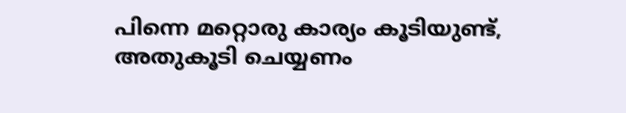പിന്നെ മറ്റൊരു കാര്യം കൂടിയുണ്ട്, അതുകൂടി ചെയ്യണം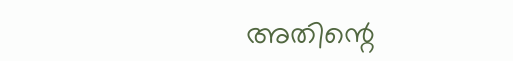അതിന്റെ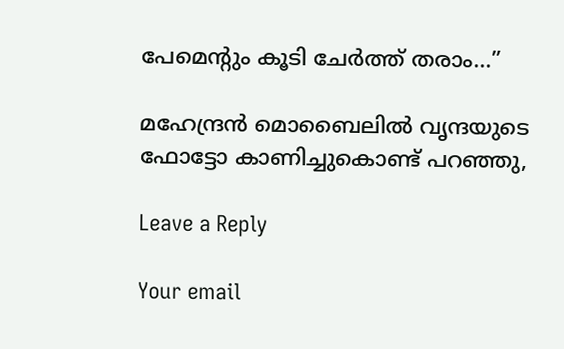പേമെന്റും കൂടി ചേർത്ത് തരാം…”

മഹേന്ദ്രൻ മൊബൈലിൽ വൃന്ദയുടെ ഫോട്ടോ കാണിച്ചുകൊണ്ട് പറഞ്ഞു,

Leave a Reply

Your email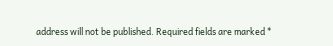address will not be published. Required fields are marked *